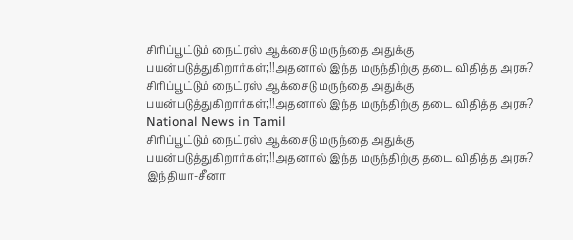சிரிப்பூட்டும் நைட்ரஸ் ஆக்சைடு மருந்தை அதுக்கு பயன்படுத்துகிறார்கள்;!!அதனால் இந்த மருந்திற்கு தடை விதித்த அரசு?
சிரிப்பூட்டும் நைட்ரஸ் ஆக்சைடு மருந்தை அதுக்கு பயன்படுத்துகிறார்கள்;!!அதனால் இந்த மருந்திற்கு தடை விதித்த அரசு?
National News in Tamil
சிரிப்பூட்டும் நைட்ரஸ் ஆக்சைடு மருந்தை அதுக்கு பயன்படுத்துகிறார்கள்;!!அதனால் இந்த மருந்திற்கு தடை விதித்த அரசு?
இந்தியா-சீனா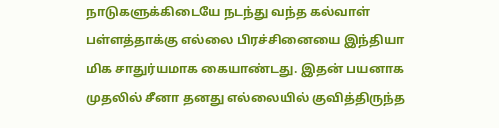நாடுகளுக்கிடையே நடந்து வந்த கல்வாள் பள்ளத்தாக்கு எல்லை பிரச்சினையை இந்தியா மிக சாதுர்யமாக கையாண்டது. இதன் பயனாக முதலில் சீனா தனது எல்லையில் குவித்திருந்த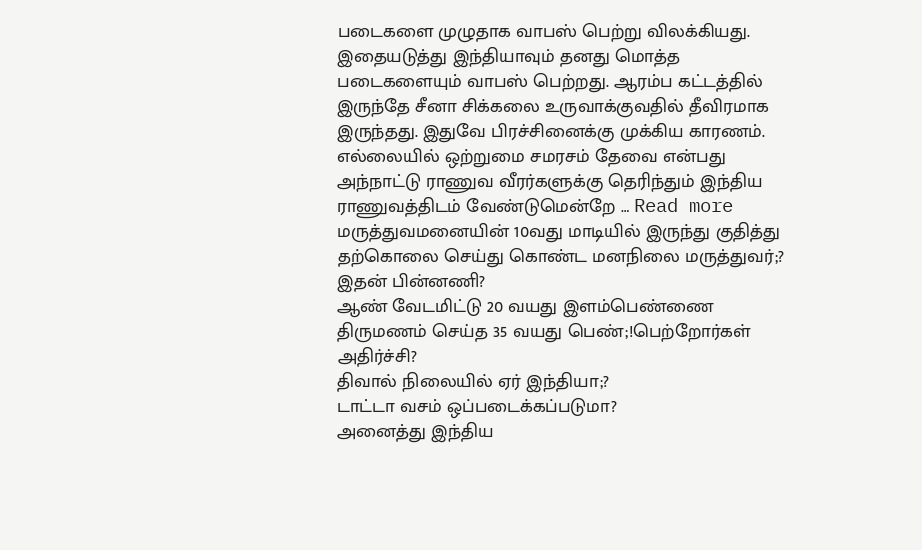படைகளை முழுதாக வாபஸ் பெற்று விலக்கியது. இதையடுத்து இந்தியாவும் தனது மொத்த படைகளையும் வாபஸ் பெற்றது. ஆரம்ப கட்டத்தில் இருந்தே சீனா சிக்கலை உருவாக்குவதில் தீவிரமாக இருந்தது. இதுவே பிரச்சினைக்கு முக்கிய காரணம். எல்லையில் ஒற்றுமை சமரசம் தேவை என்பது அந்நாட்டு ராணுவ வீரர்களுக்கு தெரிந்தும் இந்திய ராணுவத்திடம் வேண்டுமென்றே … Read more
மருத்துவமனையின் 10வது மாடியில் இருந்து குதித்து தற்கொலை செய்து கொண்ட மனநிலை மருத்துவர்;? இதன் பின்னணி?
ஆண் வேடமிட்டு 20 வயது இளம்பெண்ணை திருமணம் செய்த 35 வயது பெண்;!பெற்றோர்கள் அதிர்ச்சி?
திவால் நிலையில் ஏர் இந்தியா;?
டாட்டா வசம் ஒப்படைக்கப்படுமா?
அனைத்து இந்திய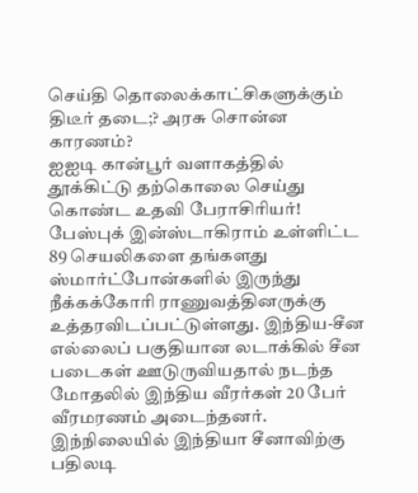செய்தி தொலைக்காட்சிகளுக்கும் திடீர் தடை;? அரசு சொன்ன காரணம்?
ஐஐடி கான்பூர் வளாகத்தில் தூக்கிட்டு தற்கொலை செய்து கொண்ட உதவி பேராசிரியர்!
பேஸ்புக் இன்ஸ்டாகிராம் உள்ளிட்ட 89 செயலிகளை தங்களது ஸ்மார்ட்போன்களில் இருந்து நீக்கக்கோரி ராணுவத்தினருக்கு உத்தரவிடப்பட்டுள்ளது. இந்திய-சீன எல்லைப் பகுதியான லடாக்கில் சீன படைகள் ஊடுருவியதால் நடந்த மோதலில் இந்திய வீரர்கள் 20 பேர் வீரமரணம் அடைந்தனர். இந்நிலையில் இந்தியா சீனாவிற்கு பதிலடி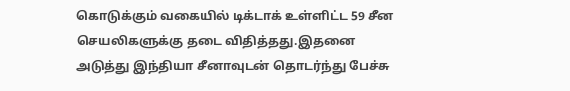கொடுக்கும் வகையில் டிக்டாக் உள்ளிட்ட 59 சீன செயலிகளுக்கு தடை விதித்தது.இதனை அடுத்து இந்தியா சீனாவுடன் தொடர்ந்து பேச்சு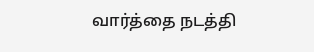வார்த்தை நடத்தி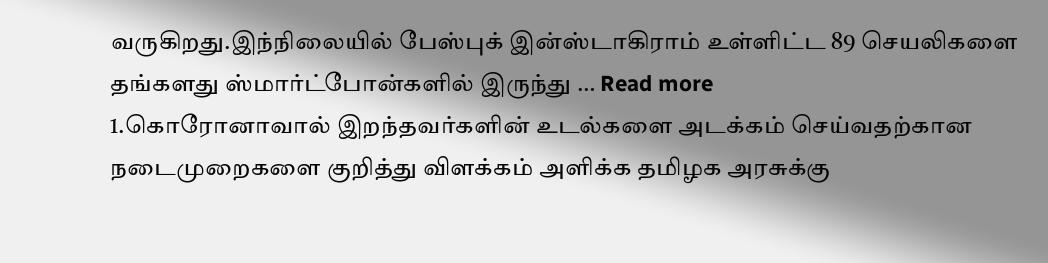வருகிறது.இந்நிலையில் பேஸ்புக் இன்ஸ்டாகிராம் உள்ளிட்ட 89 செயலிகளை தங்களது ஸ்மார்ட்போன்களில் இருந்து … Read more
1.கொரோனாவால் இறந்தவர்களின் உடல்களை அடக்கம் செய்வதற்கான நடைமுறைகளை குறித்து விளக்கம் அளிக்க தமிழக அரசுக்கு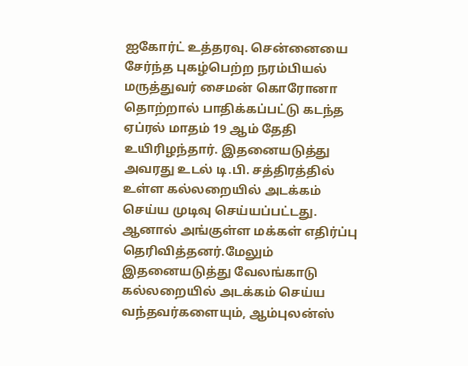ஐகோர்ட் உத்தரவு. சென்னையை சேர்ந்த புகழ்பெற்ற நரம்பியல் மருத்துவர் சைமன் கொரோனா தொற்றால் பாதிக்கப்பட்டு கடந்த ஏப்ரல் மாதம் 19 ஆம் தேதி உயிரிழந்தார். இதனையடுத்து அவரது உடல் டி.பி. சத்திரத்தில் உள்ள கல்லறையில் அடக்கம் செய்ய முடிவு செய்யப்பட்டது. ஆனால் அங்குள்ள மக்கள் எதிர்ப்பு தெரிவித்தனர்.மேலும் இதனையடுத்து வேலங்காடு கல்லறையில் அடக்கம் செய்ய வந்தவர்களையும், ஆம்புலன்ஸ்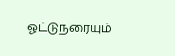ஓட்டுநரையும்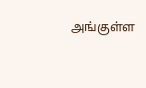அங்குள்ள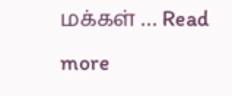மக்கள் … Read more